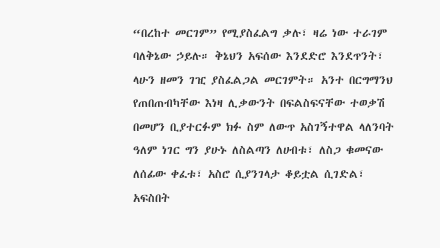“በረከተ መርገም” የሚያስፈልግ ቃሉ፣ ዛሬ ነው ተራገም ባለቅኔው ኃይሉ። ቅኔህን አፍሰው እንደድሮ እንደጥንት፣ ላሁን ዘመን ገዢ ያስፈልጋል መርገምት። አንተ በርግማንህ የጠበጠብካቸው እነዛ ሊቃውንት በፍልስፍናቸው ተወቃሽ በመሆን ቢያተርፉም ክፉ ስም ለውጥ አስገኝተዋል ላለንባት ዓለም ነገር ግን ያሁኑ ለስልጣን ለሀብቱ፣ ለስጋ ቁመናው ለሰፊው ቀፈቱ፣ አስሮ ሲያንገላታ ቆይቷል ሲገድል፣ አፍስበት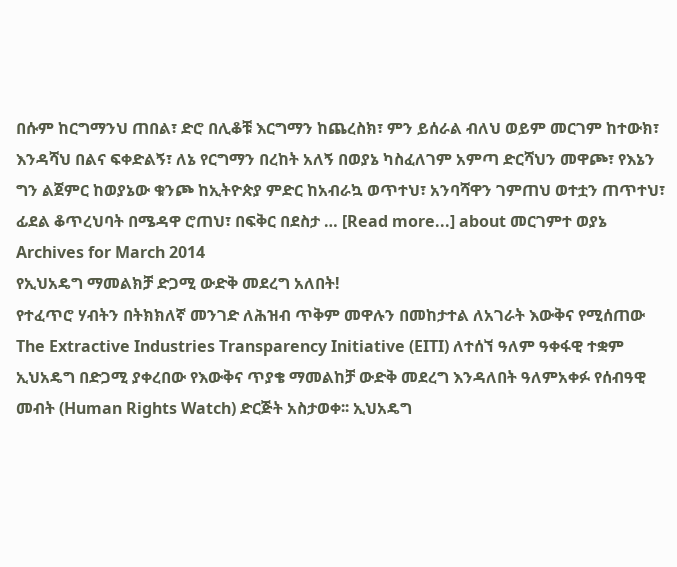በሱም ከርግማንህ ጠበል፣ ድሮ በሊቆቹ እርግማን ከጨረስክ፣ ምን ይሰራል ብለህ ወይም መርገም ከተውክ፣ እንዳሻህ በልና ፍቀድልኝ፣ ለኔ የርግማን በረከት አለኝ በወያኔ ካስፈለገም አምጣ ድርሻህን መዋጮ፣ የእኔን ግን ልጀምር ከወያኔው ቁንጮ ከኢትዮጵያ ምድር ከአብራኳ ወጥተህ፣ አንባሻዋን ገምጠህ ወተቷን ጠጥተህ፣ ፊደል ቆጥረህባት በሜዳዋ ሮጠህ፣ በፍቅር በደስታ … [Read more...] about መርገምተ ወያኔ
Archives for March 2014
የኢህአዴግ ማመልክቻ ድጋሚ ውድቅ መደረግ አለበት!
የተፈጥሮ ሃብትን በትክክለኛ መንገድ ለሕዝብ ጥቅም መዋሉን በመከታተል ለአገራት እውቅና የሚሰጠው The Extractive Industries Transparency Initiative (EITI) ለተሰኘ ዓለም ዓቀፋዊ ተቋም ኢህአዴግ በድጋሚ ያቀረበው የእውቅና ጥያቄ ማመልከቻ ውድቅ መደረግ እንዳለበት ዓለምአቀፉ የሰብዓዊ መብት (Human Rights Watch) ድርጅት አስታወቀ፡፡ ኢህአዴግ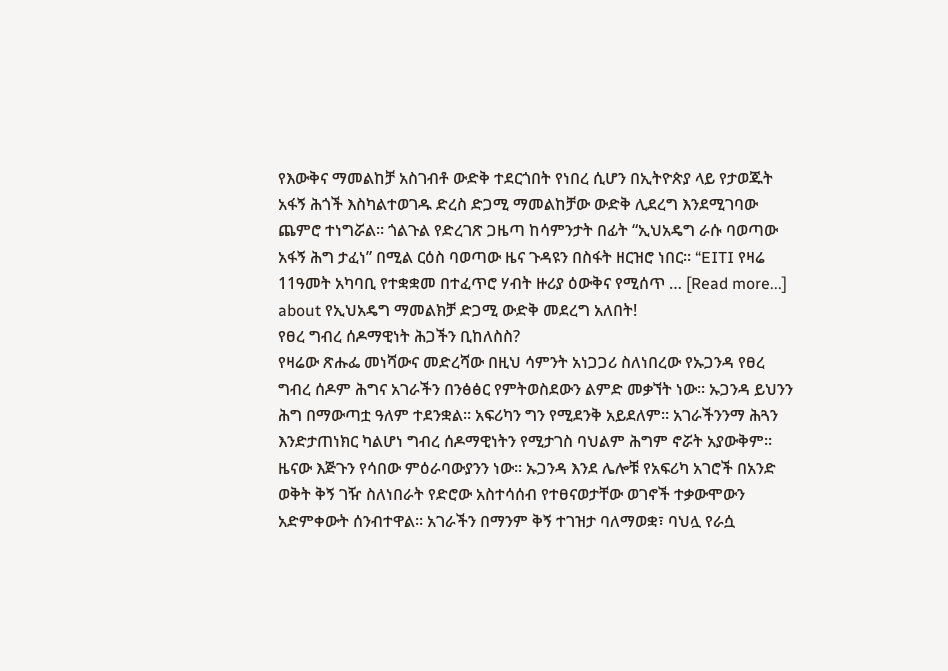የእውቅና ማመልከቻ አስገብቶ ውድቅ ተደርጎበት የነበረ ሲሆን በኢትዮጵያ ላይ የታወጁት አፋኝ ሕጎች እስካልተወገዱ ድረስ ድጋሚ ማመልከቻው ውድቅ ሊደረግ እንደሚገባው ጨምሮ ተነግሯል፡፡ ጎልጉል የድረገጽ ጋዜጣ ከሳምንታት በፊት “ኢህአዴግ ራሱ ባወጣው አፋኝ ሕግ ታፈነ” በሚል ርዕስ ባወጣው ዜና ጉዳዩን በስፋት ዘርዝሮ ነበር፡፡ “EITI የዛሬ 11ዓመት አካባቢ የተቋቋመ በተፈጥሮ ሃብት ዙሪያ ዕውቅና የሚሰጥ … [Read more...] about የኢህአዴግ ማመልክቻ ድጋሚ ውድቅ መደረግ አለበት!
የፀረ ግብረ ሰዶማዊነት ሕጋችን ቢከለስስ?
የዛሬው ጽሑፌ መነሻውና መድረሻው በዚህ ሳምንት አነጋጋሪ ስለነበረው የኡጋንዳ የፀረ ግብረ ሰዶም ሕግና አገራችን በንፅፅር የምትወስደውን ልምድ መቃኘት ነው፡፡ ኡጋንዳ ይህንን ሕግ በማውጣቷ ዓለም ተደንቋል፡፡ አፍሪካን ግን የሚደንቅ አይደለም፡፡ አገራችንንማ ሕጓን እንድታጠነክር ካልሆነ ግብረ ሰዶማዊነትን የሚታገስ ባህልም ሕግም ኖሯት አያውቅም፡፡ ዜናው እጅጉን የሳበው ምዕራባውያንን ነው፡፡ ኡጋንዳ እንደ ሌሎቹ የአፍሪካ አገሮች በአንድ ወቅት ቅኝ ገዥ ስለነበራት የድሮው አስተሳሰብ የተፀናወታቸው ወገኖች ተቃውሞውን አድምቀውት ሰንብተዋል፡፡ አገራችን በማንም ቅኝ ተገዝታ ባለማወቋ፣ ባህሏ የራሷ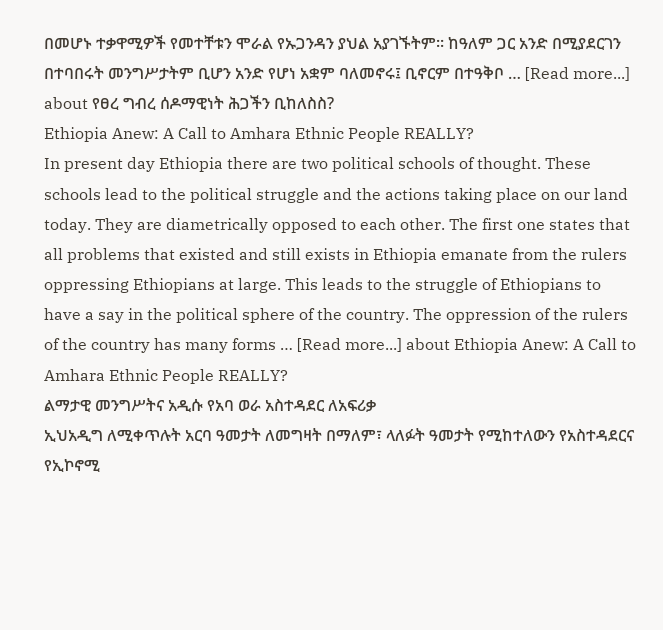በመሆኑ ተቃዋሚዎች የመተቸቱን ሞራል የኡጋንዳን ያህል አያገኙትም፡፡ ከዓለም ጋር አንድ በሚያደርገን በተባበሩት መንግሥታትም ቢሆን አንድ የሆነ አቋም ባለመኖሩ፤ ቢኖርም በተዓቅቦ … [Read more...] about የፀረ ግብረ ሰዶማዊነት ሕጋችን ቢከለስስ?
Ethiopia Anew: A Call to Amhara Ethnic People REALLY?
In present day Ethiopia there are two political schools of thought. These schools lead to the political struggle and the actions taking place on our land today. They are diametrically opposed to each other. The first one states that all problems that existed and still exists in Ethiopia emanate from the rulers oppressing Ethiopians at large. This leads to the struggle of Ethiopians to have a say in the political sphere of the country. The oppression of the rulers of the country has many forms … [Read more...] about Ethiopia Anew: A Call to Amhara Ethnic People REALLY?
ልማታዊ መንግሥትና አዲሱ የአባ ወራ አስተዳደር ለአፍሪቃ
ኢህአዲግ ለሚቀጥሉት አርባ ዓመታት ለመግዛት በማለም፣ ላለፉት ዓመታት የሚከተለውን የአስተዳደርና የኢኮኖሚ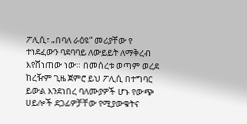ፖሊሲ፣ „በባለ ራዕዩ“ መሪያቸው የ ተነደፈውን ባደባባይ ለውይይት ለማቅረብ እየሸነጠው ነው። በመሰረቱ ወጣም ወረደ ከረዥም ጊዜ ጀምሮ ይህ ፖሊሲ በተግባር ይውል እንደነበረ ባለሙያዎች ሆኑ የውጭ ሀይሎች ደጋፊዎቻቸው የሚያውቁትና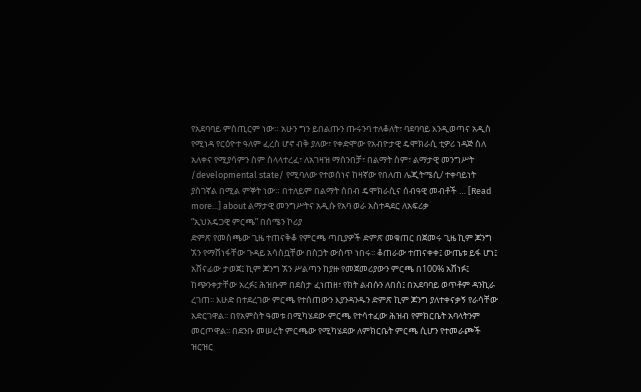የአደባባይ ምስጢርም ነው። አሁን ግን ይበልጡን ጡሩንባ ተለቆለት፣ ባደባባይ እንዲወጣና አዲስ የሚነዳ የርዕዮተ ዓለም ፈረስ ሆኖ ብቅ ያለው፣ የቀድሞው የአብዮታዊ ዴሞክራሲ ቲዎሪ ነዳጅ ስለ አለቀና የሚያሳምን ስም ስላላተረፈ፣ ለአገዛዝ ማሰንበቻ፣ በልማት ስም፣ ልማታዊ መንግሥት /developmental state/ የሚባለው የተወሰነና ከዛኛው የበለጠ ሌጂትሜሲ/ ተቀባይነት ያስገኛል በሚል ምኞት ነው። በተለይም በልማት ሰበብ ዴሞክራሲና ሰብዓዊ መብቶች … [Read more...] about ልማታዊ መንግሥትና አዲሱ የአባ ወራ አስተዳደር ለአፍሪቃ
“ኢህአዴጋዊ ምርጫ” በሰሜን ኮሪያ
ድምጽ የመስጫው ጊዜ ተጠናቅቆ የምርጫ ጣቢያዎች ድምጽ መቁጠር በጀመሩ ጊዜ ኪም ጆንግ ኧን የማሸነፋቸው ጉዳይ አሳስቧቸው በስጋት ውስጥ ነበሩ፡፡ ቆጠራው ተጠናቀቀ፤ ውጤቱ ይፋ ሆነ፤ አሸናፊው ታወጀ፤ ኪም ጆንግ ኧን ሥልጣን ከያዙ የመጀመሪያውን ምርጫ በ100% አሸነፉ፤ ከጭንቀታቸው አረፉ፤ ሕዝቡም በደስታ ፈነጠዘ፣ የክት ልብሱን ለበሰ፤ በአደባባይ ወጥቶም ዳንኪራ ረገጠ፡፡ እሁድ በተደረገው ምርጫ የተሰጠውን እያንዳንዱን ድምጽ ኪም ጆንግ ያለተቀናቃኝ የራሳቸው አድርገዋል፡፡ በየአምስት ዓመቱ በሚካሄደው ምርጫ የተሳተፈው ሕዝብ የምክርቤት አባላትንም መርጦዋል፡፡ በደንቡ መሠረት ምርጫው የሚካሄደው ለምክርቤት ምርጫ ሲሆን የተመራጮች ዝርዝር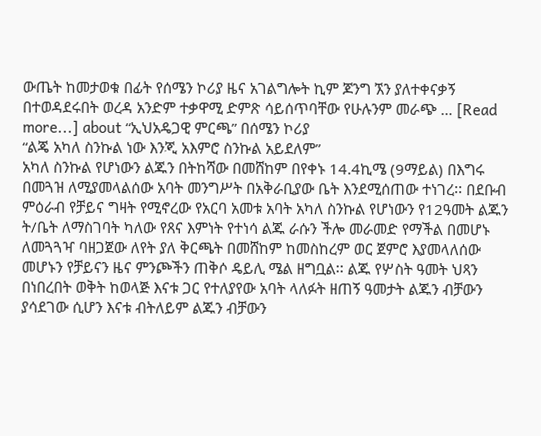ውጤት ከመታወቁ በፊት የሰሜን ኮሪያ ዜና አገልግሎት ኪም ጆንግ ኧን ያለተቀናቃኝ በተወዳደሩበት ወረዳ አንድም ተቃዋሚ ድምጽ ሳይሰጥባቸው የሁሉንም መራጭ … [Read more...] about “ኢህአዴጋዊ ምርጫ” በሰሜን ኮሪያ
“ልጄ አካለ ስንኩል ነው እንጂ አእምሮ ስንኩል አይደለም”
አካለ ስንኩል የሆነውን ልጁን በትከሻው በመሸከም በየቀኑ 14.4ኪሜ (9ማይል) በእግሩ በመጓዝ ለሚያመላልሰው አባት መንግሥት በአቅራቢያው ቤት እንደሚሰጠው ተነገረ፡፡ በደቡብ ምዕራብ የቻይና ግዛት የሚኖረው የአርባ አመቱ አባት አካለ ስንኩል የሆነውን የ12ዓመት ልጁን ት/ቤት ለማስገባት ካለው የጸና እምነት የተነሳ ልጁ ራሱን ችሎ መራመድ የማችል በመሆኑ ለመጓጓዣ ባዘጋጀው ለየት ያለ ቅርጫት በመሸከም ከመስከረም ወር ጀምሮ እያመላለሰው መሆኑን የቻይናን ዜና ምንጮችን ጠቅሶ ዴይሊ ሜል ዘግቧል፡፡ ልጁ የሦስት ዓመት ህጻን በነበረበት ወቅት ከወላጅ እናቱ ጋር የተለያየው አባት ላለፉት ዘጠኝ ዓመታት ልጁን ብቻውን ያሳደገው ሲሆን እናቱ ብትለይም ልጁን ብቻውን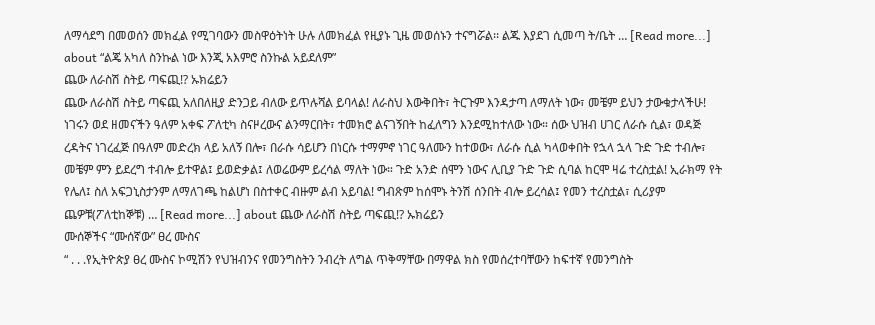ለማሳደግ በመወሰን መክፈል የሚገባውን መስዋዕትነት ሁሉ ለመክፈል የዚያኑ ጊዜ መወሰኑን ተናግሯል፡፡ ልጁ እያደገ ሲመጣ ት/ቤት … [Read more...] about “ልጄ አካለ ስንኩል ነው እንጂ አእምሮ ስንኩል አይደለም”
ጨው ለራስሽ ስትይ ጣፍጪ!? ኡክሬይን
ጨው ለራስሽ ስትይ ጣፍጪ አለበለዚያ ድንጋይ ብለው ይጥሉሻል ይባላል! ለራስህ እውቅበት፣ ትርጉም እንዳታጣ ለማለት ነው፣ መቼም ይህን ታውቁታላችሁ! ነገሩን ወደ ዘመናችን ዓለም አቀፍ ፖለቲካ ስናዞረውና ልንማርበት፣ ተመክሮ ልናገኝበት ከፈለግን እንደሚከተለው ነው። ሰው ህዝብ ሀገር ለራሱ ሲል፣ ወዳጅ ረዳትና ነገረፈጅ በዓለም መድረክ ላይ አለኝ በሎ፣ በራሱ ሳይሆን በነርሱ ተማምኖ ነገር ዓለሙን ከተወው፣ ለራሱ ሲል ካላወቀበት የኋላ ኋላ ጉድ ጉድ ተብሎ፣ መቼም ምን ይደረግ ተብሎ ይተዋል፤ ይወድቃል፤ ለወሬውም ይረሳል ማለት ነው። ጉድ አንድ ሰሞን ነውና ሊቢያ ጉድ ጉድ ሲባል ከርሞ ዛሬ ተረስቷል! ኢራክማ የት የሌለ፤ ስለ አፍጋኒስታንም ለማለገጫ ከልሆነ በስተቀር ብዙም ልብ አይባል! ግብጽም ከሰሞኑ ትንሽ ሰንበት ብሎ ይረሳል፤ የመን ተረስቷል፣ ሲሪያም ጨዎቹ(ፖለቲከኞቹ) … [Read more...] about ጨው ለራስሽ ስትይ ጣፍጪ!? ኡክሬይን
ሙሰኞችና “ሙሰኛው” ፀረ ሙስና
“ . . .የኢትዮጵያ ፀረ ሙስና ኮሚሽን የህዝብንና የመንግስትን ንብረት ለግል ጥቅማቸው በማዋል ክስ የመሰረተባቸውን ከፍተኛ የመንግስት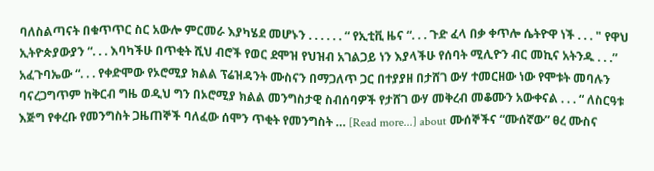ባለስልጣናት በቁጥጥር ስር አውሎ ምርመራ እያካሄደ መሆኑን . . . . . . “ የኢቲቪ ዜና “. . . ጉድ ፈላ በቃ ቀጥሎ ሴትዮዋ ነች . . . " የዋህ ኢትዮጵያውያን “. . . እባካችሁ በጥቂት ሺህ ብሮች የወር ደሞዝ የህዝብ አገልጋይ ነን እያላችሁ የሰባት ሚሊዮን ብር መኪና አትንዱ . . .” አፈጉባኤው “. . . የቀድሞው የኦሮሚያ ክልል ፕሬዝዳንት ሙስናን በማጋለጥ ጋር በተያያዘ በታሸገ ውሃ ተመርዘው ነው የሞቱት መባሉን ባናረጋግጥም ከቅርብ ግዜ ወዲህ ግን በኦሮሚያ ክልል መንግስታዊ ስብሰባዎች የታሸገ ውሃ መቅረብ መቆሙን አውቀናል . . . “ ለስርዓቱ እጅግ የቀረቡ የመንግስት ጋዜጠኞች ባለፈው ሰሞን ጥቂት የመንግስት … [Read more...] about ሙሰኞችና “ሙሰኛው” ፀረ ሙስና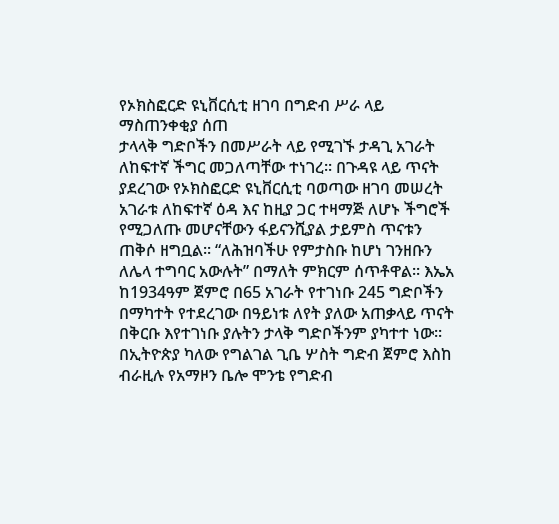የኦክስፎርድ ዩኒቨርሲቲ ዘገባ በግድብ ሥራ ላይ ማስጠንቀቂያ ሰጠ
ታላላቅ ግድቦችን በመሥራት ላይ የሚገኙ ታዳጊ አገራት ለከፍተኛ ችግር መጋለጣቸው ተነገረ፡፡ በጉዳዩ ላይ ጥናት ያደረገው የኦክስፎርድ ዩኒቨርሲቲ ባወጣው ዘገባ መሠረት አገራቱ ለከፍተኛ ዕዳ እና ከዚያ ጋር ተዛማጅ ለሆኑ ችግሮች የሚጋለጡ መሆናቸውን ፋይናንሺያል ታይምስ ጥናቱን ጠቅሶ ዘግቧል፡፡ “ለሕዝባችሁ የምታስቡ ከሆነ ገንዘቡን ለሌላ ተግባር አውሉት” በማለት ምክርም ሰጥቶዋል፡፡ እኤአ ከ1934ዓም ጀምሮ በ65 አገራት የተገነቡ 245 ግድቦችን በማካተት የተደረገው በዓይነቱ ለየት ያለው አጠቃላይ ጥናት በቅርቡ እየተገነቡ ያሉትን ታላቅ ግድቦችንም ያካተተ ነው፡፡ በኢትዮጵያ ካለው የግልገል ጊቤ ሦስት ግድብ ጀምሮ እስከ ብራዚሉ የአማዞን ቤሎ ሞንቴ የግድብ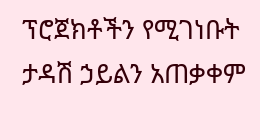ፕሮጀክቶችን የሚገነቡት ታዳሽ ኃይልን አጠቃቀም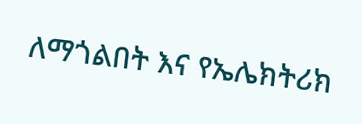ለማጎልበት እና የኤሌክትሪክ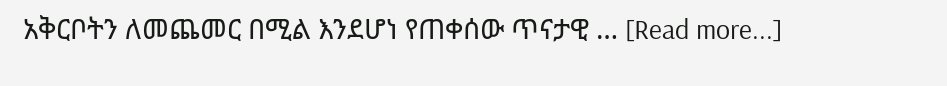አቅርቦትን ለመጨመር በሚል እንደሆነ የጠቀሰው ጥናታዊ … [Read more...]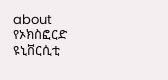about የኦክስፎርድ ዩኒቨርሲቲ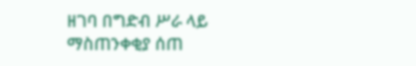ዘገባ በግድብ ሥራ ላይ ማስጠንቀቂያ ሰጠ